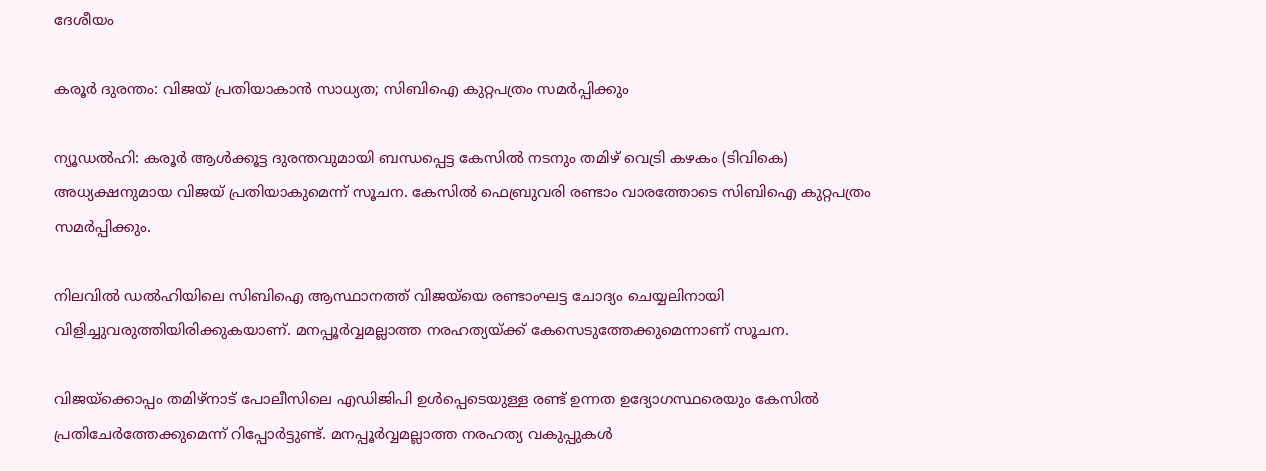ദേശീയം

കരൂർ ദുരന്തം: വിജയ് പ്രതിയാകാൻ സാധ്യത; സിബിഐ കുറ്റപത്രം സമർപ്പിക്കും

ന്യൂഡൽഹി: കരൂർ ആൾക്കൂട്ട ദുരന്തവുമായി ബന്ധപ്പെട്ട കേസിൽ നടനും തമിഴ് വെട്രി കഴകം (ടിവികെ) അധ്യക്ഷനുമായ വിജയ്‌ പ്രതിയാകുമെന്ന് സൂചന. കേസിൽ ഫെബ്രുവരി രണ്ടാം വാരത്തോടെ സിബിഐ കുറ്റപത്രം സമർപ്പിക്കും.

നിലവിൽ ഡൽഹിയിലെ സിബിഐ ആസ്ഥാനത്ത് വിജയ്‌യെ രണ്ടാംഘട്ട ചോദ്യം ചെയ്യലിനായി വിളിച്ചുവരുത്തിയിരിക്കുകയാണ്. മനപ്പൂർവ്വമല്ലാത്ത നരഹത്യയ്ക്ക് കേസെടുത്തേക്കുമെന്നാണ് സൂചന.

വിജയ്ക്കൊപ്പം തമിഴ്നാട് പോലീസിലെ എഡിജിപി ഉൾപ്പെടെയുള്ള രണ്ട് ഉന്നത ഉദ്യോഗസ്ഥരെയും കേസിൽ പ്രതിചേർത്തേക്കുമെന്ന് റിപ്പോർട്ടുണ്ട്. മനപ്പൂർവ്വമല്ലാത്ത നരഹത്യ വകുപ്പുകൾ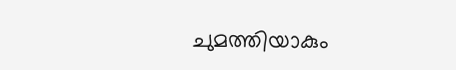ചുമത്തിയാകും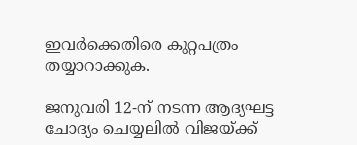ഇവർക്കെതിരെ കുറ്റപത്രം തയ്യാറാക്കുക.

ജനുവരി 12-ന് നടന്ന ആദ്യഘട്ട ചോദ്യം ചെയ്യലിൽ വിജയ്ക്ക്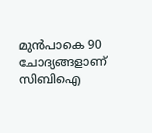മുൻപാകെ 90 ചോദ്യങ്ങളാണ് സിബിഐ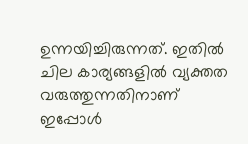ഉന്നയിച്ചിരുന്നത്. ഇതിൽ ചില കാര്യങ്ങളിൽ വ്യക്തത വരുത്തുന്നതിനാണ് ഇപ്പോൾ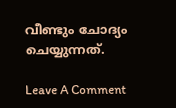വീണ്ടും ചോദ്യം ചെയ്യുന്നത്.

Leave A Comment